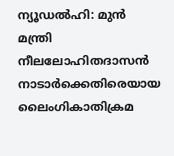ന്യൂഡൽഹി: മുൻ മന്ത്രി നീലലോഹിതദാസൻ നാടാർക്കെതിരെയായ ലൈംഗികാതിക്രമ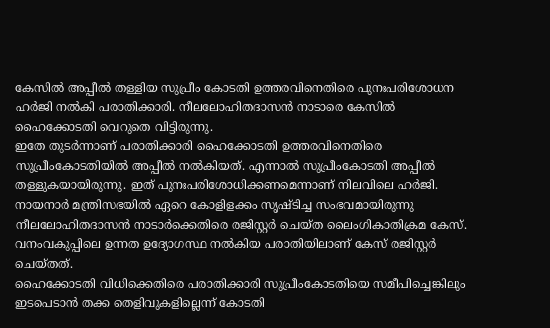കേസിൽ അപ്പീൽ തള്ളിയ സുപ്രീം കോടതി ഉത്തരവിനെതിരെ പുനഃപരിശോധന ഹർജി നൽകി പരാതിക്കാരി. നീലലോഹിതദാസൻ നാടാരെ കേസിൽ ഹൈക്കോടതി വെറുതെ വിട്ടിരുന്നു.
ഇതേ തുടർന്നാണ് പരാതിക്കാരി ഹൈക്കോടതി ഉത്തരവിനെതിരെ സുപ്രീംകോടതിയിൽ അപ്പീൽ നൽകിയത്. എന്നാൽ സുപ്രീംകോടതി അപ്പീൽ തള്ളുകയായിരുന്നു. ഇത് പുനഃപരിശോധിക്കണമെന്നാണ് നിലവിലെ ഹർജി.
നായനാർ മന്ത്രിസഭയിൽ ഏറെ കോളിളക്കം സൃഷ്ടിച്ച സംഭവമായിരുന്നു നീലലോഹിതദാസൻ നാടാർക്കെതിരെ രജിസ്റ്റർ ചെയ്ത ലൈംഗികാതിക്രമ കേസ്. വനംവകുപ്പിലെ ഉന്നത ഉദ്യോഗസ്ഥ നൽകിയ പരാതിയിലാണ് കേസ് രജിസ്റ്റർ ചെയ്തത്.
ഹൈക്കോടതി വിധിക്കെതിരെ പരാതിക്കാരി സുപ്രീംകോടതിയെ സമീപിച്ചെങ്കിലും ഇടപെടാൻ തക്ക തെളിവുകളില്ലെന്ന് കോടതി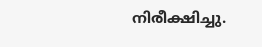നിരീക്ഷിച്ചു.